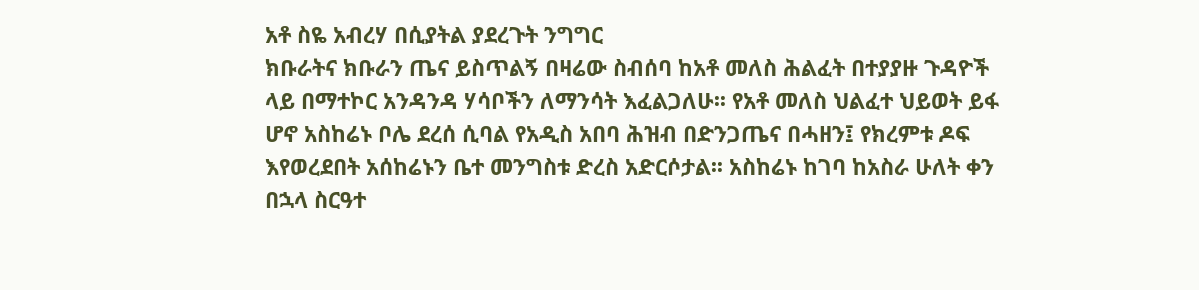አቶ ስዬ አብረሃ በሲያትል ያደረጉት ንግግር
ክቡራትና ክቡራን ጤና ይስጥልኝ በዛሬው ስብሰባ ከአቶ መለስ ሕልፈት በተያያዙ ጉዳዮች ላይ በማተኮር አንዳንዳ ሃሳቦችን ለማንሳት እፈልጋለሁ፡፡ የአቶ መለስ ህልፈተ ህይወት ይፋ ሆኖ አስከሬኑ ቦሌ ደረሰ ሲባል የአዲስ አበባ ሕዝብ በድንጋጤና በሓዘን፤ የክረምቱ ዶፍ እየወረደበት አሰከሬኑን ቤተ መንግስቱ ድረስ አድርሶታል፡፡ አስከሬኑ ከገባ ከአስራ ሁለት ቀን በኋላ ስርዓተ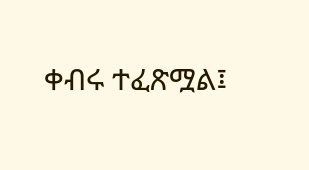ቀብሩ ተፈጽሟል፤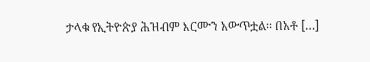ታላቁ የኢትዮጵያ ሕዝብም እርሙን አውጥቷል፡፡ በአቶ […]